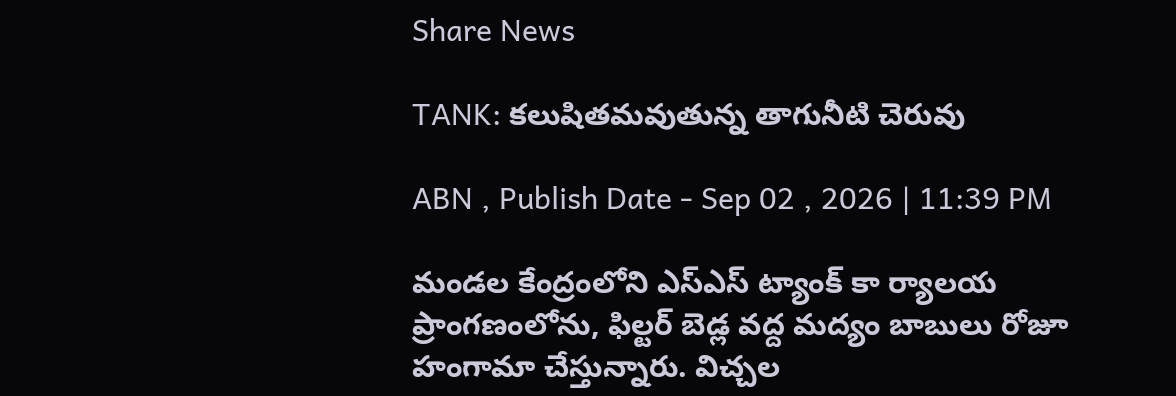Share News

TANK: కలుషితమవుతున్న తాగునీటి చెరువు

ABN , Publish Date - Sep 02 , 2026 | 11:39 PM

మండల కేంద్రంలోని ఎస్‌ఎస్‌ ట్యాంక్‌ కా ర్యాలయ ప్రాంగణంలోను, ఫిల్టర్‌ బెడ్ల వద్ద మద్యం బాబులు రోజూ హంగామా చేస్తున్నారు. విచ్చల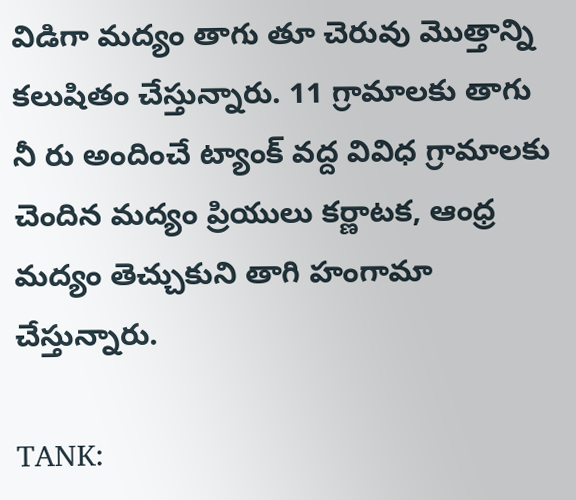విడిగా మద్యం తాగు తూ చెరువు మొత్తాన్ని కలుషితం చేస్తున్నారు. 11 గ్రామాలకు తాగు నీ రు అందించే ట్యాంక్‌ వద్ద వివిధ గ్రామాలకు చెందిన మద్యం ప్రియులు కర్ణాటక, ఆంధ్ర మద్యం తెచ్చుకుని తాగి హంగామా చేస్తున్నారు.

TANK: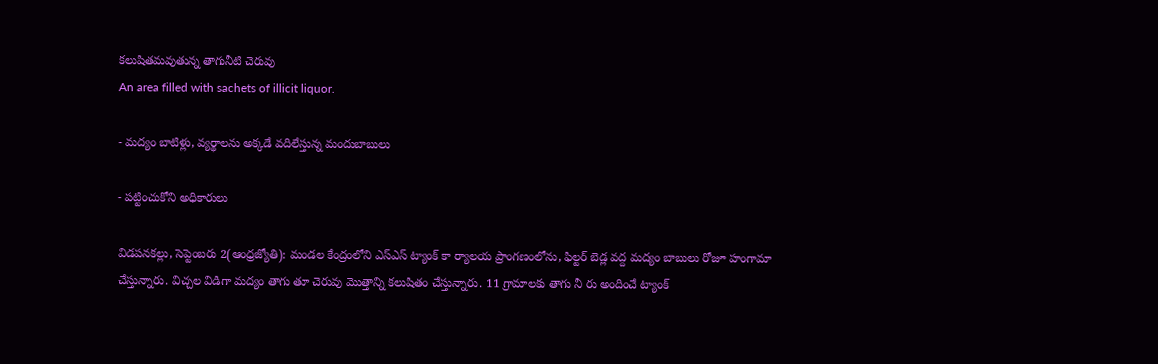కలుషితమవుతున్న తాగునీటి చెరువు
An area filled with sachets of illicit liquor.

- మద్యం బాటిళ్లు, వ్యర్థాలను అక్కడే వదిలేస్తున్న మందుబాబులు

- పట్టించుకోని అధికారులు

విడపనకల్లు, సెప్టెంబరు 2(ఆంధ్రజ్యోతి): మండల కేంద్రంలోని ఎస్‌ఎస్‌ ట్యాంక్‌ కా ర్యాలయ ప్రాంగణంలోను, ఫిల్టర్‌ బెడ్ల వద్ద మద్యం బాబులు రోజూ హంగామా చేస్తున్నారు. విచ్చల విడిగా మద్యం తాగు తూ చెరువు మొత్తాన్ని కలుషితం చేస్తున్నారు. 11 గ్రామాలకు తాగు నీ రు అందించే ట్యాంక్‌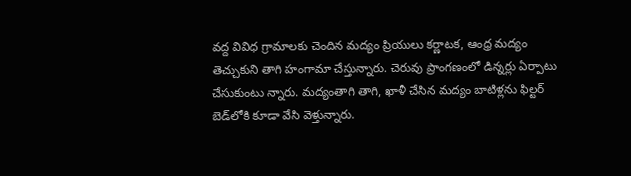వద్ద వివిధ గ్రామాలకు చెందిన మద్యం ప్రియులు కర్ణాటక, ఆంధ్ర మద్యం తెచ్చుకుని తాగి హంగామా చేస్తున్నారు. చెరువు ప్రాంగణంలో డిన్నర్లు ఏర్పాటు చేసుకుంటు న్నారు. మద్యంతాగి తాగి, ఖాళీ చేసిన మద్యం బాటిళ్లను ఫిల్టర్‌ బెడ్‌లోకి కూడా వేసి వెళ్తున్నారు.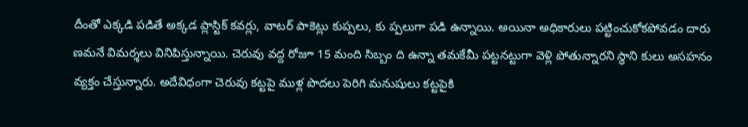దీంతో ఎక్కడి పడితే అక్కడ ప్లాస్టిక్‌ కవర్లు, వాటర్‌ పాకెట్లు కుప్పలు, కు ప్పలుగా పడి ఉన్నాయి. అయినా అధికారులు పట్టించుకోకపోవడం దారు ణమనే విమర్శలు వినిపిస్తున్నాయి. చెరువు వద్ద రోజూ 15 మంది సిబ్బం ది ఉన్నా తమకేమీ పట్టనట్టుగా వెళ్లి పోతున్నారని స్థాని కులు అసహనం వ్యక్తం చేస్తున్నారు. అదేవిధంగా చెరువు కట్టపై ముళ్ల పొదలు పెరిగి మనుషులు కట్టపైకి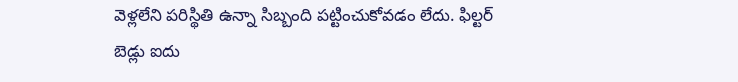వెళ్లలేని పరిస్థితి ఉన్నా సిబ్బంది పట్టించుకోవడం లేదు. ఫిల్టర్‌ బెడ్లు ఐదు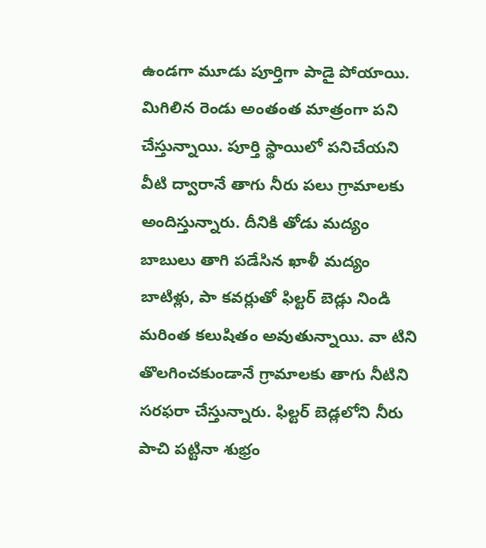ఉండగా మూడు పూర్తిగా పాడై పోయాయి. మిగిలిన రెండు అంతంత మాత్రంగా పని చేస్తున్నాయి. పూర్తి స్థాయిలో పనిచేయని వీటి ద్వారానే తాగు నీరు పలు గ్రామాలకు అందిస్తున్నారు. దీనికి తోడు మద్యం బాబులు తాగి పడేసిన ఖాళీ మద్యం బాటిళ్లు, పా కవర్లుతో ఫిల్టర్‌ బెడ్లు నిండి మరింత కలుషితం అవుతున్నాయి. వా టిని తొలగించకుండానే గ్రామాలకు తాగు నీటిని సరఫరా చేస్తున్నారు. ఫిల్టర్‌ బెడ్లలోని నీరు పాచి పట్టినా శుభ్రం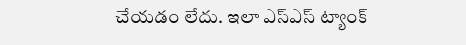చేయడం లేదు. ఇలా ఎస్‌ఎస్‌ ట్యాంక్‌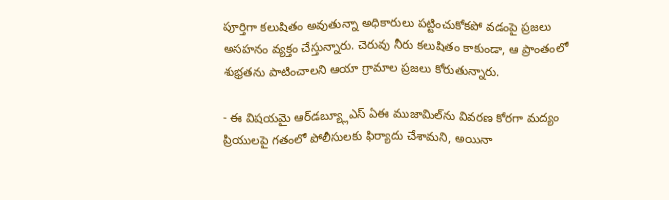పూర్తిగా కలుషితం అవుతున్నా అధికారులు పట్టించుకోకపో వడంపై ప్రజలు అసహనం వ్యక్తం చేస్తున్నారు. చెరువు నీరు కలుషితం కాకుండా, ఆ ప్రాంతంలో శుభ్రతను పాటించాలని ఆయా గ్రామాల ప్రజలు కోరుతున్నారు.

- ఈ విషయమై ఆర్‌డబ్య్లూఎస్‌ ఏఈ ముజామిల్‌ను వివరణ కోరగా మద్యం ప్రియులపై గతంలో పోలీసులకు ఫిర్యాదు చేశామని, అయినా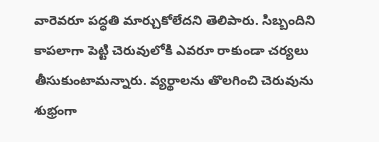వారెవరూ పద్ధతి మార్చుకోలేదని తెలిపారు. సిబ్బందిని కాపలాగా పెట్టి చెరువులోకి ఎవరూ రాకుండా చర్యలు తీసుకుంటామన్నారు. వ్యర్థాలను తొలగించి చెరువును శుభ్రంగా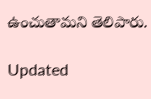ఉంచుతామని తెలిపారు.

Updated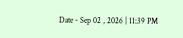Date - Sep 02 , 2026 | 11:39 PM